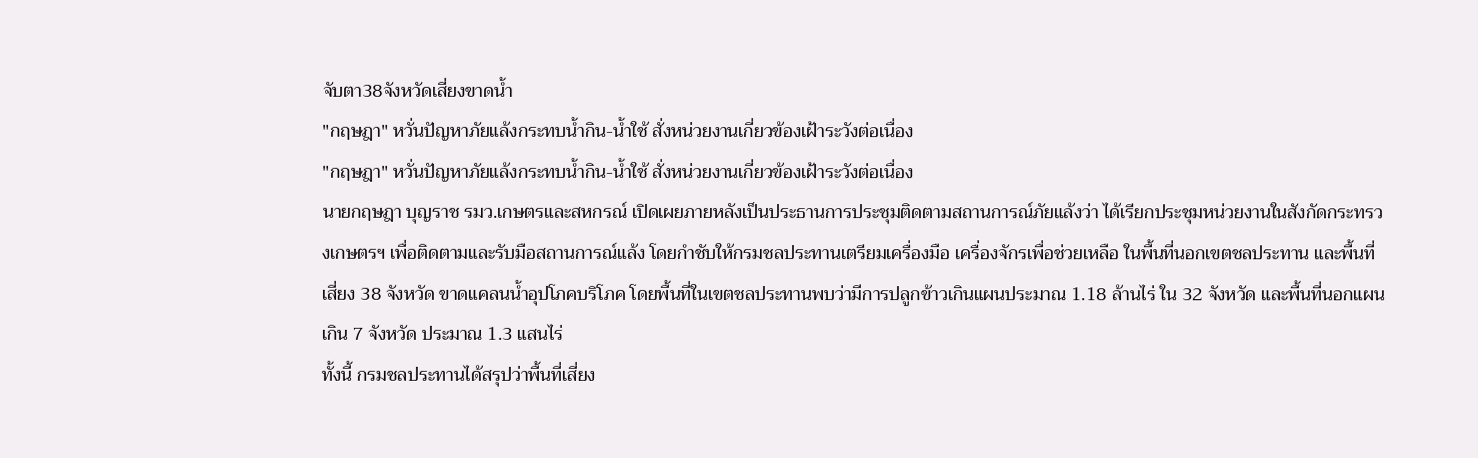จับตา38จังหวัดเสี่ยงขาดน้ำ
"กฤษฎา" หวั่นปัญหาภัยแล้งกระทบน้ำกิน-น้ำใช้ สั่งหน่วยงานเกี่ยวข้องเฝ้าระวังต่อเนื่อง
"กฤษฎา" หวั่นปัญหาภัยแล้งกระทบน้ำกิน-น้ำใช้ สั่งหน่วยงานเกี่ยวข้องเฝ้าระวังต่อเนื่อง
นายกฤษฎา บุญราช รมว.เกษตรและสหกรณ์ เปิดเผยภายหลังเป็นประธานการประชุมติดตามสถานการณ์ภัยแล้งว่า ได้เรียกประชุมหน่วยงานในสังกัดกระทรวงเกษตรฯ เพื่อติดตามและรับมือสถานการณ์แล้ง โดยกำชับให้กรมชลประทานเตรียมเครื่องมือ เครื่องจักรเพื่อช่วยเหลือ ในพื้นที่นอกเขตชลประทาน และพื้นที่เสี่ยง 38 จังหวัด ขาดแคลนน้ำอุปโภคบริโภค โดยพื้นที่ในเขตชลประทานพบว่ามีการปลูกข้าวเกินแผนประมาณ 1.18 ล้านไร่ ใน 32 จังหวัด และพื้นที่นอกแผนเกิน 7 จังหวัด ประมาณ 1.3 แสนไร่
ทั้งนี้ กรมชลประทานได้สรุปว่าพื้นที่เสี่ยง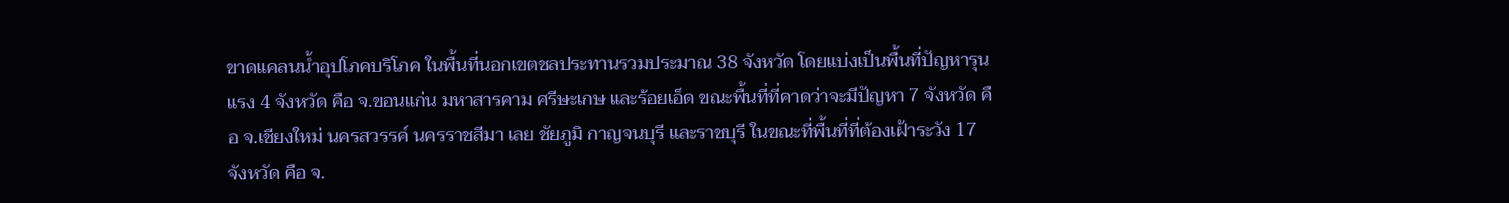ขาดแคลนน้ำอุปโภคบริโภค ในพื้นที่นอกเขตชลประทานรวมประมาณ 38 จังหวัด โดยแบ่งเป็นพื้นที่ปัญหารุนแรง 4 จังหวัด คือ จ.ขอนแก่น มหาสารคาม ศรีษะเกษ และร้อยเอ็ด ขณะพื้นที่ที่คาดว่าจะมีปัญหา 7 จังหวัด คือ จ.เชียงใหม่ นครสวรรค์ นครราชสีมา เลย ชัยภูมิ กาญจนบุรี และราชบุรี ในขณะที่พื้นที่ที่ต้องเฝ้าระวัง 17 จังหวัด คือ จ.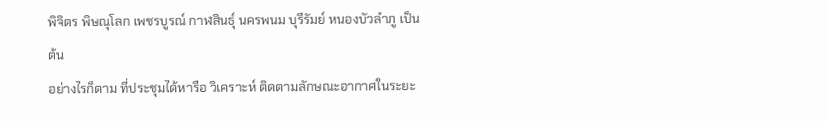พิจิตร พิษณุโลก เพชรบูรณ์ กาฬสินธุ์ นครพนม บุรีรัมย์ หนองบัวลำภู เป็นต้น
อย่างไรก็ตาม ที่ประชุมได้หารือ วิเคราะห์ ติดตามลักษณะอากาศในระยะ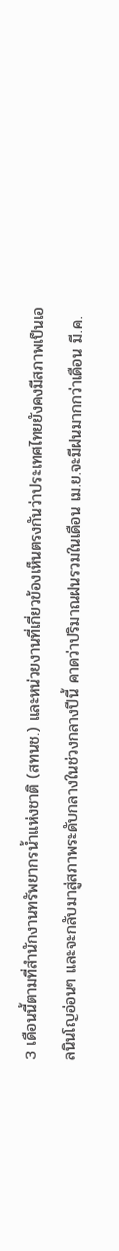3 เดือนนี้ตามที่สำนักงานทรัพยากรน้ำแห่งชาติ (สทนช.) และหน่วยงานที่เกี่ยวข้องเห็นตรงกันว่าประเทศไทยยังคงมีสภาพเป็นเอลนินโญอ่อนๆ และจะกลับมาสู่สภาพระดับกลางในช่วงกลางปีนี้ คาดว่าปริมาณฝนรวมในเดือน เม.ย.จะมีฝนมากกว่าเดือน มี.ค.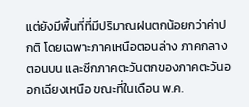แต่ยังมีพื้นที่ที่มีปริมาณฝนตกน้อยกว่าค่าปกติ โดยเฉพาะภาคเหนือตอนล่าง ภาคกลางตอนบน และซีกภาคตะวันตกของภาคตะวันออกเฉียงเหนือ ขณะที่ในเดือน พ.ค.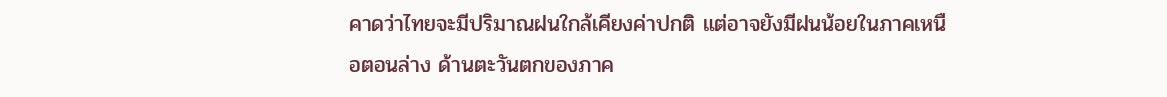คาดว่าไทยจะมีปริมาณฝนใกล้เคียงค่าปกติ แต่อาจยังมีฝนน้อยในภาคเหนือตอนล่าง ด้านตะวันตกของภาค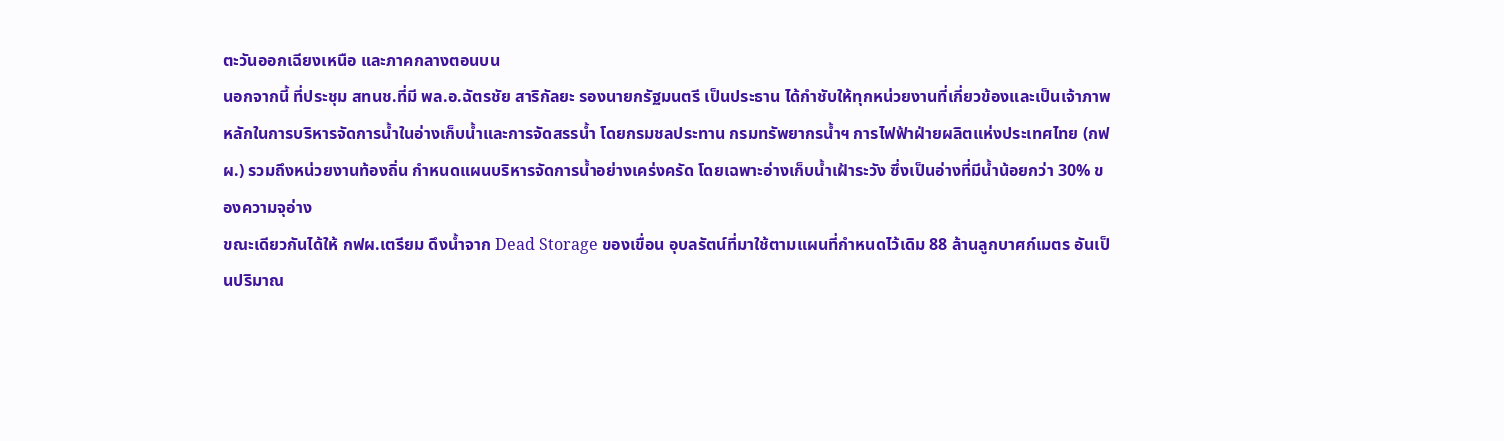ตะวันออกเฉียงเหนือ และภาคกลางตอนบน
นอกจากนี้ ที่ประชุม สทนช.ที่มี พล.อ.ฉัตรชัย สาริกัลยะ รองนายกรัฐมนตรี เป็นประธาน ได้กำชับให้ทุกหน่วยงานที่เกี่ยวข้องและเป็นเจ้าภาพหลักในการบริหารจัดการน้ำในอ่างเก็บน้ำและการจัดสรรน้ำ โดยกรมชลประทาน กรมทรัพยากรน้ำฯ การไฟฟ้าฝ่ายผลิตแห่งประเทศไทย (กฟผ.) รวมถึงหน่วยงานท้องถิ่น กำหนดแผนบริหารจัดการน้ำอย่างเคร่งครัด โดยเฉพาะอ่างเก็บน้ำเฝ้าระวัง ซึ่งเป็นอ่างที่มีน้ำน้อยกว่า 30% ของความจุอ่าง
ขณะเดียวกันได้ให้ กฟผ.เตรียม ดึงน้ำจาก Dead Storage ของเขื่อน อุบลรัตน์ที่มาใช้ตามแผนที่กำหนดไว้เดิม 88 ล้านลูกบาศก์เมตร อันเป็นปริมาณ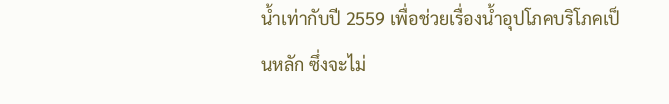น้ำเท่ากับปี 2559 เพื่อช่วยเรื่องน้ำอุปโภคบริโภคเป็นหลัก ซึ่งจะไม่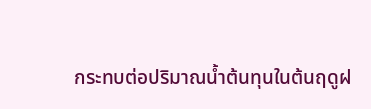กระทบต่อปริมาณน้ำต้นทุนในต้นฤดูฝ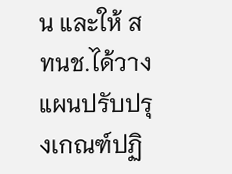น และให้ สทนช.ได้วางแผนปรับปรุงเกณฑ์ปฏิ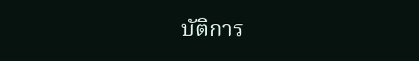บัติการ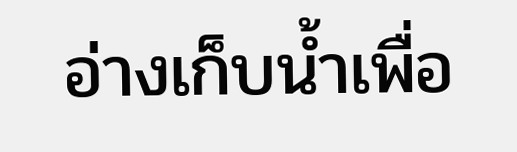อ่างเก็บน้ำเพื่อ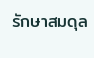รักษาสมดุล